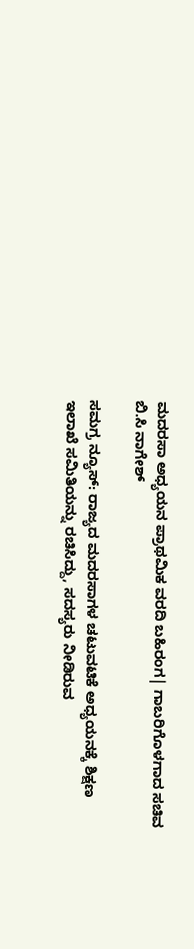ಮದರಸಾ ಅಧ್ಯಯನ ಪ್ರಾಥಮಿಕ ವರದಿ ಬಹಿರಂಗ| ಗಾಬರಿಗೊಳಗಾದ ಸಚಿವ ಬಿ.ಸಿ ನಾಗೇಶ್

ಸಮಗ್ರ ನ್ಯೂಸ್: ರಾಜ್ಯದ ಮದರಸಾಗಳ ಚಟುವಟಿಕೆ ಅಧ್ಯಯನಕ್ಕೆ ಶಿಕ್ಷಣ ಇಲಾಖೆ ಸಮಿತಿಯನ್ನು ರಚಿಸಿದ್ದು, ಸದಸ್ಯರು ನೀಡಿರುವ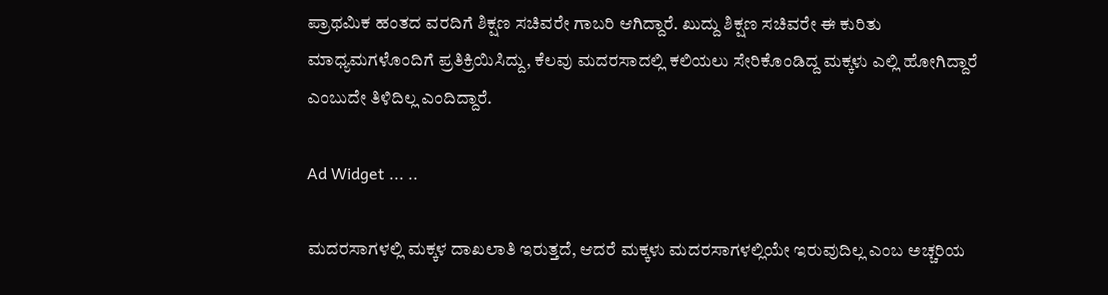ಪ್ರಾಥಮಿಕ ಹಂತದ ವರದಿಗೆ ಶಿಕ್ಷಣ ಸಚಿವರೇ ಗಾಬರಿ ಆಗಿದ್ದಾರೆ. ಖುದ್ದು ಶಿಕ್ಷಣ ಸಚಿವರೇ ಈ ಕುರಿತು ಮಾಧ್ಯಮಗಳೊಂದಿಗೆ ಪ್ರತಿಕ್ರಿಯಿಸಿದ್ದು, ಕೆಲವು ಮದರಸಾದಲ್ಲಿ ಕಲಿಯಲು ಸೇರಿಕೊಂಡಿದ್ದ ಮಕ್ಕಳು ಎಲ್ಲಿ ಹೋಗಿದ್ದಾರೆ ಎಂಬುದೇ ತಿಳಿದಿಲ್ಲ ಎಂದಿದ್ದಾರೆ.

Ad Widget ... ..

ಮದರಸಾಗಳಲ್ಲಿ ಮಕ್ಕಳ ದಾಖಲಾತಿ ಇರುತ್ತದೆ, ಆದರೆ ಮಕ್ಕಳು ಮದರಸಾಗಳಲ್ಲಿಯೇ ಇರುವುದಿಲ್ಲ ಎಂಬ ಅಚ್ಚರಿಯ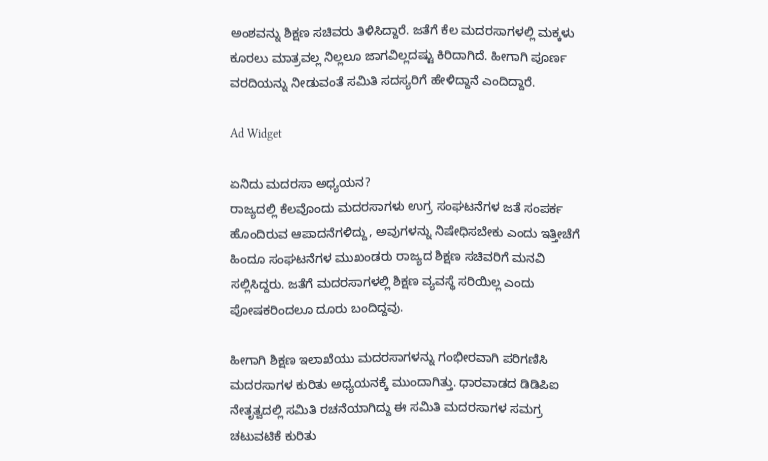ಅಂಶವನ್ನು ಶಿಕ್ಷಣ ಸಚಿವರು ತಿಳಿಸಿದ್ದಾರೆ. ಜತೆಗೆ ಕೆಲ ಮದರಸಾಗಳಲ್ಲಿ ಮಕ್ಕಳು ಕೂರಲು ಮಾತ್ರವಲ್ಲ ನಿಲ್ಲಲೂ ಜಾಗವಿಲ್ಲದಷ್ಟು ಕಿರಿದಾಗಿದೆ. ಹೀಗಾಗಿ ಪೂರ್ಣ ವರದಿಯನ್ನು ನೀಡುವಂತೆ ಸಮಿತಿ ಸದಸ್ಯರಿಗೆ ಹೇಳಿದ್ದಾನೆ ಎಂದಿದ್ದಾರೆ.

Ad Widget

ಏನಿದು ಮದರಸಾ ಅಧ್ಯಯನ?
ರಾಜ್ಯದಲ್ಲಿ ಕೆಲವೊಂದು ಮದರಸಾಗಳು ಉಗ್ರ ಸಂಘಟನೆಗಳ ಜತೆ ಸಂಪರ್ಕ ಹೊಂದಿರುವ ಆಪಾದನೆಗಳಿದ್ದು, ಅವುಗಳನ್ನು ನಿಷೇಧಿಸಬೇಕು ಎಂದು ಇತ್ತೀಚೆಗೆ ಹಿಂದೂ ಸಂಘಟನೆಗಳ ಮುಖಂಡರು ರಾಜ್ಯದ ಶಿಕ್ಷಣ ಸಚಿವರಿಗೆ ಮನವಿ ಸಲ್ಲಿಸಿದ್ದರು. ಜತೆಗೆ ಮದರಸಾಗಳಲ್ಲಿ ಶಿಕ್ಷಣ ವ್ಯವಸ್ಥೆ ಸರಿಯಿಲ್ಲ ಎಂದು ಪೋಷಕರಿಂದಲೂ ದೂರು ಬಂದಿದ್ದವು.

ಹೀಗಾಗಿ ಶಿಕ್ಷಣ ಇಲಾಖೆಯು ಮದರಸಾಗಳನ್ನು ಗಂಭೀರವಾಗಿ ಪರಿಗಣಿಸಿ ಮದರಸಾಗಳ ಕುರಿತು ಅಧ್ಯಯನಕ್ಕೆ ಮುಂದಾಗಿತ್ತು. ಧಾರವಾಡದ ಡಿಡಿಪಿಐ ನೇತೃತ್ವದಲ್ಲಿ ಸಮಿತಿ ರಚನೆಯಾಗಿದ್ದು ಈ ಸಮಿತಿ ಮದರಸಾಗಳ ಸಮಗ್ರ ಚಟುವಟಿಕೆ ಕುರಿತು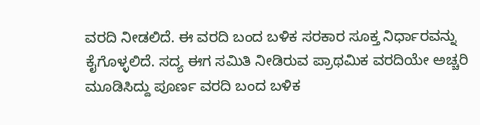ವರದಿ ನೀಡಲಿದೆ. ಈ ವರದಿ ಬಂದ ಬಳಿಕ ಸರಕಾರ ಸೂಕ್ತ ನಿರ್ಧಾರವನ್ನು ಕೈಗೊಳ್ಳಲಿದೆ. ಸದ್ಯ ಈಗ ಸಮಿತಿ ನೀಡಿರುವ ಪ್ರಾಥಮಿಕ ವರದಿಯೇ ಅಚ್ಚರಿ ಮೂಡಿಸಿದ್ದು ಪೂರ್ಣ ವರದಿ ಬಂದ ಬಳಿಕ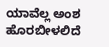ಯಾವೆಲ್ಲ ಅಂಶ ಹೊರಬೀಳಲಿದೆ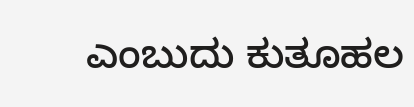ಎಂಬುದು ಕುತೂಹಲ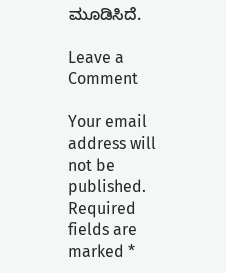ಮೂಡಿಸಿದೆ.

Leave a Comment

Your email address will not be published. Required fields are marked *